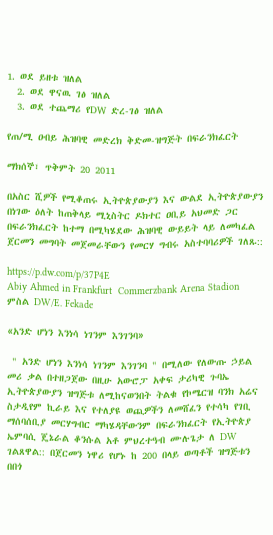1. ወደ ይዘቱ ዝለል
  2. ወደ ዋናዉ ገፅ ዝለል
  3. ወደ ተጨማሪ የDW ድረ-ገፅ ዝለል

የጠ/ሚ ዐብይ ሕዝባዊ መድረክ ቅድመ-ዝግጅት በፍራንክፈርት

ማክሰኞ፣ ጥቅምት 20 2011

በአስር ሺዎች የሚቆጠሩ ኢትዮጵያውያን እና ውልደ ኢትዮጵያውያን በነገው ዕለት ከጠቅላይ ሚኒስትር ዶክተር ዐቢይ አህመድ ጋር በፍራንክፈርት ከተማ በሚካሄደው ሕዝባዊ ውይይት ላይ ለመካፈል ጀርመን መግባት መጀመራቸውን የመርሃ ግብሩ አስተባባሪዎች ገለጹ::

https://p.dw.com/p/37P4E
Abiy Ahmed in Frankfurt  Commerzbank Arena Stadion
ምስል DW/E. Fekade

«አንድ ሆነን እንነሳ ነገንም እንገንባ»

 " አንድ ሆነን እንነሳ ነገንም እንገንባ " በሚለው የለውጡ ኃይል መሪ ቃል በተዘጋጀው በዚሁ አውሮፓ አቀፍ ታሪካዊ ጉባኤ ኢትዮጵያውያን ዝግጅቱ ለሚከናወንበት ትልቁ የኮሜርዝ ባንክ አሬና ስታዲየም ኪራይ እና የተለያዩ ወጪዎችን ለመሸፈን የተሳካ የገቢ ማሰባሰቢያ መርሃግብር ማካሄዳቸውንም በፍራንክፈርት የኢትዮጵያ ኤምባሲ ጄኔራል ቆንሱል አቶ ምህረተዓብ ሙሉጌታ ለ DW ገልጸዋል:: በጀርመን ነዋሪ የሆኑ ከ 200 በላይ ወጣቶች ዝግጅቱን በበጎ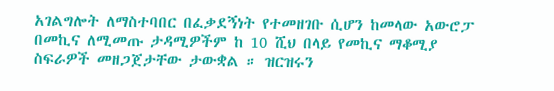አገልግሎት ለማስተባበር በፈቃደኝነት የተመዘገቡ ሲሆን ከመላው አውሮፓ በመኪና ለሚመጡ ታዳሚዎችም ከ 10 ሺህ በላይ የመኪና ማቆሚያ ስፍራዎች መዘጋጀታቸው ታውቋል ። ዝርዝሩን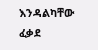እንዳልካቸው ፈቃደ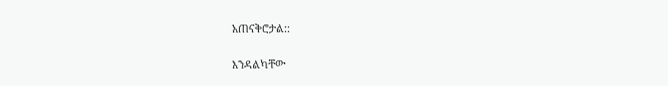አጠናቅሮታል::

እንዳልካቸው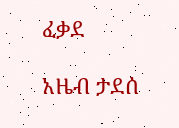ፈቃደ

አዜብ ታደሰ